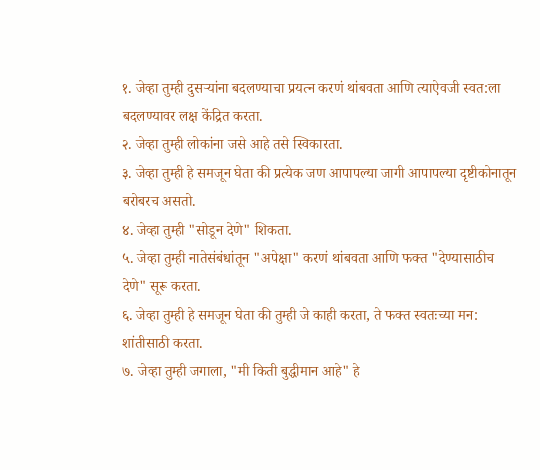१. जेव्हा तुम्ही दुसऱ्यांना बदलण्याचा प्रयत्न करणं थांबवता आणि त्याऐवजी स्वत:ला बदलण्यावर लक्ष केंद्रित करता.
२. जेव्हा तुम्ही लोकांना जसे आहे तसे स्विकारता.
३. जेव्हा तुम्ही हे समजून घेता की प्रत्येक जण आपापल्या जागी आपापल्या दृष्टीकोनातून बरोबरच असतो.
४. जेव्हा तुम्ही "सोडून देणे" शिकता.
५. जेव्हा तुम्ही नातेसंबंधांतून "अपेक्षा" करणं थांबवता आणि फक्त "देण्यासाठीच देणे" सूरू करता.
६. जेव्हा तुम्ही हे समजून घेता की तुम्ही जे काही करता, ते फक्त स्वतःच्या मन: शांतीसाठी करता.
७. जेव्हा तुम्ही जगाला, "मी किती बुद्धीमान आहे" हे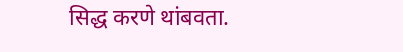सिद्ध करणे थांबवता.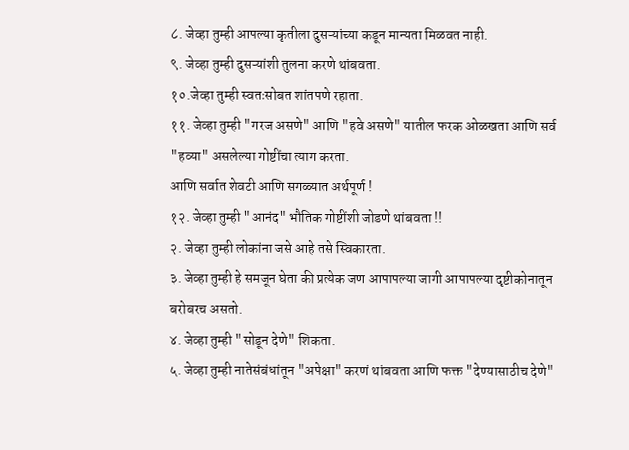८. जेव्हा तुम्ही आपल्या कृतीला दुसऱ्यांच्या कडून मान्यता मिळवत नाही.
९. जेव्हा तुम्ही दुसऱ्यांशी तुलना करणे थांबवता.
१०.जेव्हा तुम्ही स्वतःसोबत शांतपणे रहाता.
११. जेव्हा तुम्ही "गरज असणे" आणि "हवे असणे" यातील फरक ओळखता आणि सर्व "हव्या" असलेल्या गोष्टींचा त्याग करता.
आणि सर्वात शेवटी आणि सगळ्यात अर्थपूर्ण !
१२. जेव्हा तुम्ही "आनंद" भौतिक गोष्टींशी जोडणे थांबवता !!
२. जेव्हा तुम्ही लोकांना जसे आहे तसे स्विकारता.
३. जेव्हा तुम्ही हे समजून घेता की प्रत्येक जण आपापल्या जागी आपापल्या दृष्टीकोनातून बरोबरच असतो.
४. जेव्हा तुम्ही "सोडून देणे" शिकता.
५. जेव्हा तुम्ही नातेसंबंधांतून "अपेक्षा" करणं थांबवता आणि फक्त "देण्यासाठीच देणे"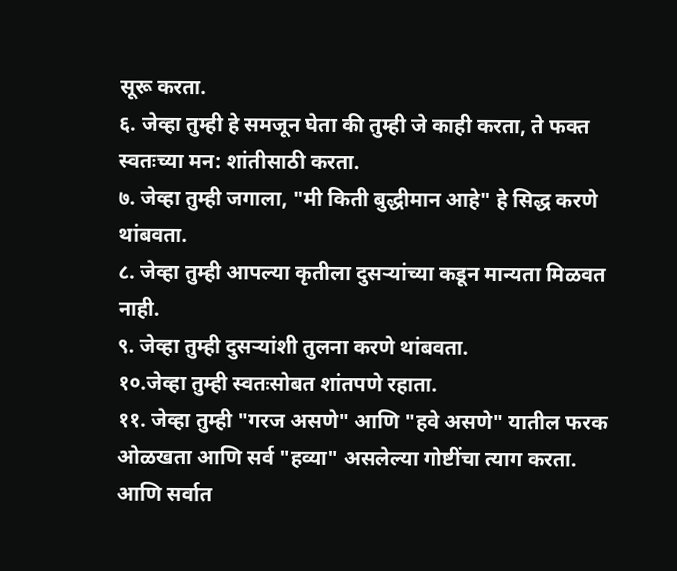सूरू करता.
६. जेव्हा तुम्ही हे समजून घेता की तुम्ही जे काही करता, ते फक्त स्वतःच्या मन: शांतीसाठी करता.
७. जेव्हा तुम्ही जगाला, "मी किती बुद्धीमान आहे" हे सिद्ध करणे थांबवता.
८. जेव्हा तुम्ही आपल्या कृतीला दुसऱ्यांच्या कडून मान्यता मिळवत नाही.
९. जेव्हा तुम्ही दुसऱ्यांशी तुलना करणे थांबवता.
१०.जेव्हा तुम्ही स्वतःसोबत शांतपणे रहाता.
११. जेव्हा तुम्ही "गरज असणे" आणि "हवे असणे" यातील फरक ओळखता आणि सर्व "हव्या" असलेल्या गोष्टींचा त्याग करता.
आणि सर्वात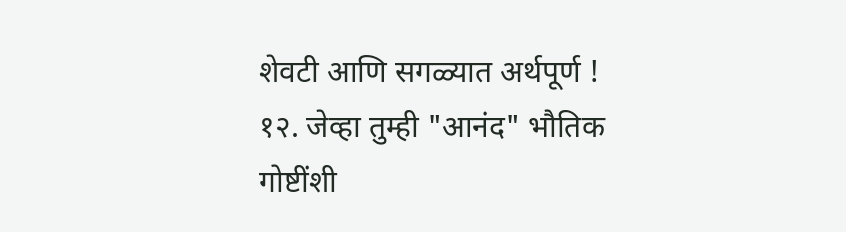शेवटी आणि सगळ्यात अर्थपूर्ण !
१२. जेव्हा तुम्ही "आनंद" भौतिक गोष्टींशी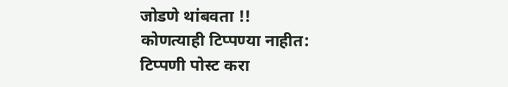जोडणे थांबवता !!
कोणत्याही टिप्पण्या नाहीत:
टिप्पणी पोस्ट करा